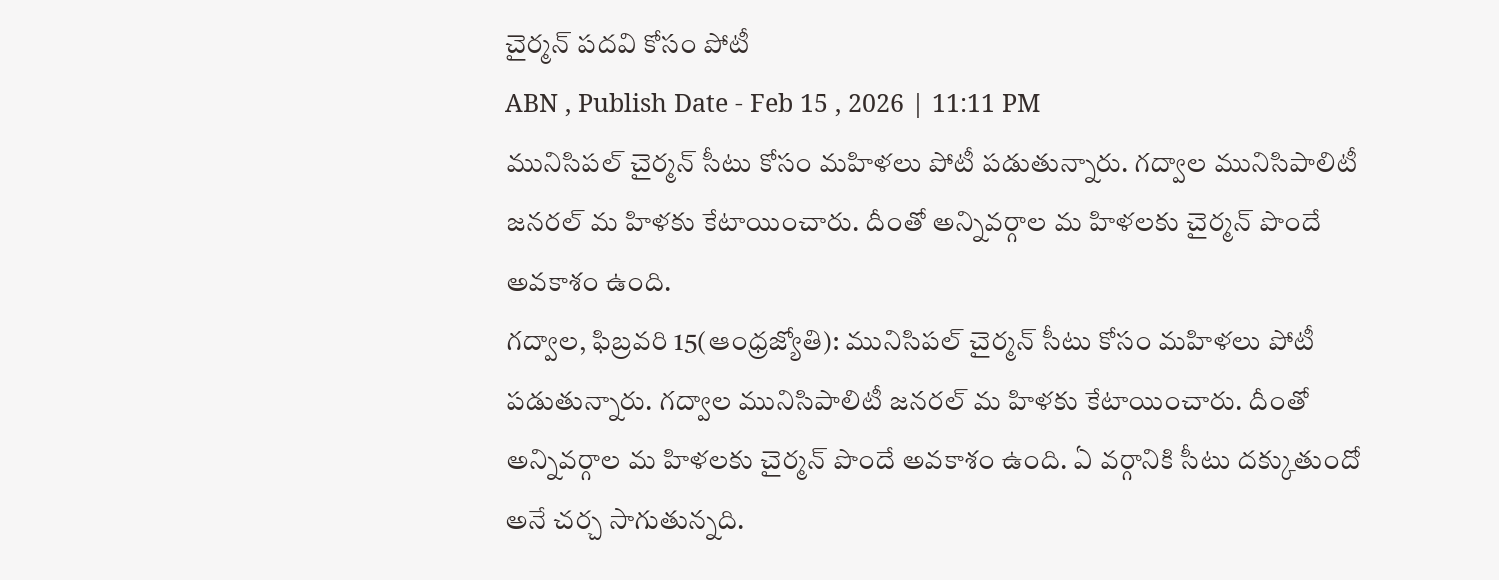చైర్మన్ పదవి కోసం పోటీ
ABN , Publish Date - Feb 15 , 2026 | 11:11 PM
మునిసిపల్ చైర్మన్ సీటు కోసం మహిళలు పోటీ పడుతున్నారు. గద్వాల మునిసిపాలిటీ జనరల్ మ హిళకు కేటాయించారు. దీంతో అన్నివర్గాల మ హిళలకు చైర్మన్ పొందే అవకాశం ఉంది.
గద్వాల, ఫిబ్రవరి 15(ఆంధ్రజ్యోతి): మునిసిపల్ చైర్మన్ సీటు కోసం మహిళలు పోటీ పడుతున్నారు. గద్వాల మునిసిపాలిటీ జనరల్ మ హిళకు కేటాయించారు. దీంతో అన్నివర్గాల మ హిళలకు చైర్మన్ పొందే అవకాశం ఉంది. ఏ వర్గానికి సీటు దక్కుతుందో అనే చర్చ సాగుతున్నది.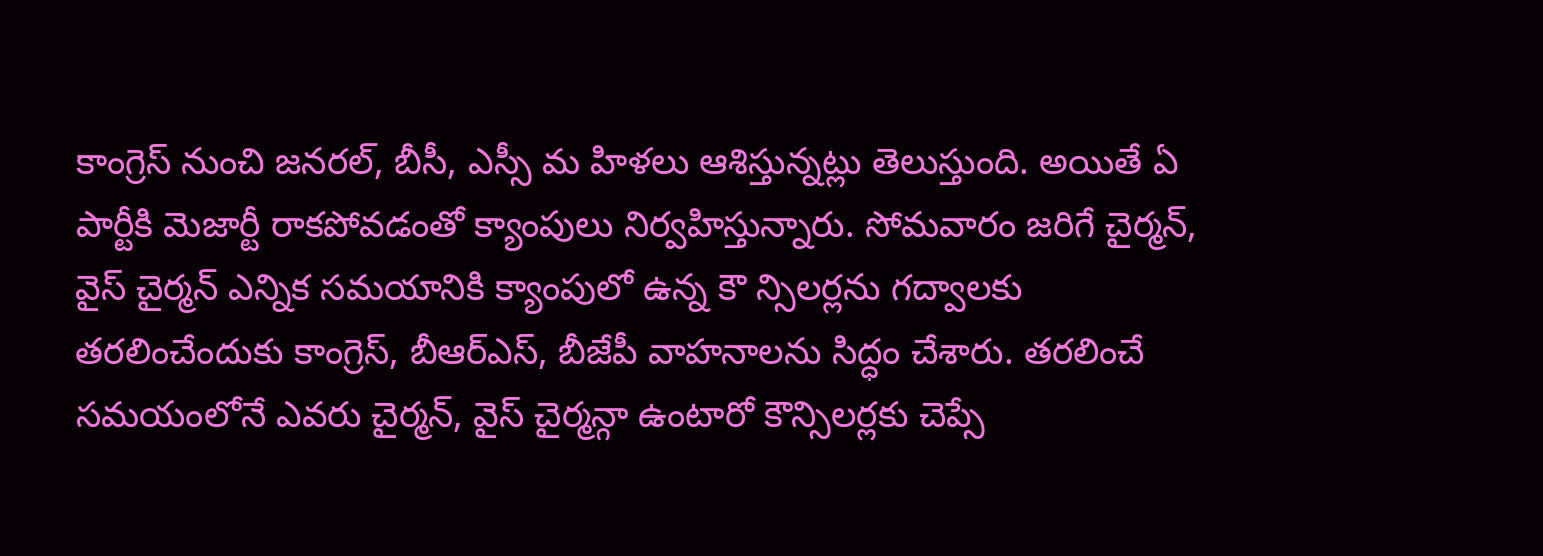కాంగ్రెస్ నుంచి జనరల్, బీసీ, ఎస్సీ మ హిళలు ఆశిస్తున్నట్లు తెలుస్తుంది. అయితే ఏ పార్టీకి మెజార్టీ రాకపోవడంతో క్యాంపులు నిర్వహిస్తున్నారు. సోమవారం జరిగే చైర్మన్, వైస్ చైర్మన్ ఎన్నిక సమయానికి క్యాంపులో ఉన్న కౌ న్సిలర్లను గద్వాలకు తరలించేందుకు కాంగ్రెస్, బీఆర్ఎస్, బీజేపీ వాహనాలను సిద్ధం చేశారు. తరలించే సమయంలోనే ఎవరు చైర్మన్, వైస్ చైర్మన్గా ఉంటారో కౌన్సిలర్లకు చెప్సే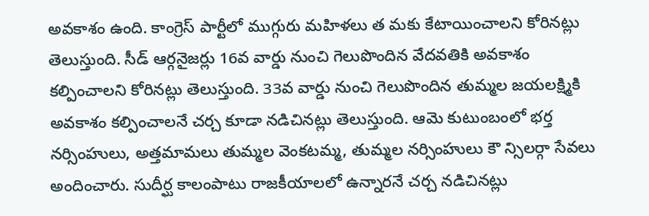అవకాశం ఉంది. కాంగ్రెస్ పార్టీలో ముగ్గురు మహిళలు త మకు కేటాయించాలని కోరినట్లు తెలుస్తుంది. సీడ్ ఆర్గనైజర్లు 16వ వార్డు నుంచి గెలుపొందిన వేదవతికి అవకాశం కల్పించాలని కోరినట్లు తెలుస్తుంది. 33వ వార్డు నుంచి గెలుపొందిన తుమ్మల జయలక్ష్మికి అవకాశం కల్పించాలనే చర్చ కూడా నడిచినట్లు తెలుస్తుంది. ఆమె కుటుంబంలో భర్త నర్సింహులు, అత్తమామలు తుమ్మల వెంకటమ్మ, తుమ్మల నర్సింహులు కౌ న్సిలర్గా సేవలు అందించారు. సుదీర్ఘ కాలంపాటు రాజకీయాలలో ఉన్నారనే చర్చ నడిచినట్లు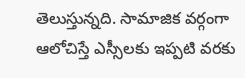తెలుస్తున్నది. సామాజిక వర్గంగా ఆలోచిస్తే ఎస్సీలకు ఇప్పటి వరకు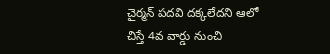చైర్మన్ పదవి దక్కలేదని ఆలో చిస్తే 4వ వార్డు నుంచి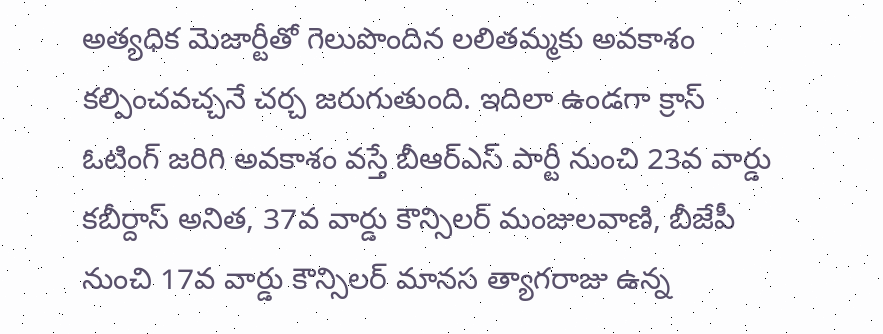అత్యధిక మెజార్టీతో గెలుపొందిన లలితమ్మకు అవకాశం కల్పించవచ్చనే చర్చ జరుగుతుంది. ఇదిలా ఉండగా క్రాస్ ఓటింగ్ జరిగి అవకాశం వస్తే బీఆర్ఎస్ పార్టీ నుంచి 23వ వార్డు కబీర్దాస్ అనిత, 37వ వార్డు కౌన్సిలర్ మంజులవాణి, బీజేపీ నుంచి 17వ వార్డు కౌన్సిలర్ మానస త్యాగరాజు ఉన్న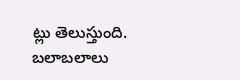ట్లు తెలుస్తుంది. బలాబలాలు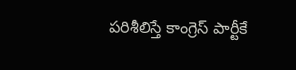పరిశీలిస్తే కాంగ్రెస్ పార్టీకే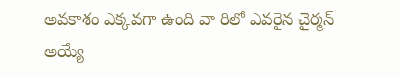అవకాశం ఎక్కవగా ఉంది వా రిలో ఎవరైన చైర్మన్ అయ్యే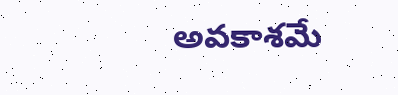అవకాశమే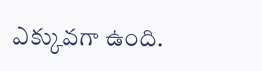ఎక్కువగా ఉంది.